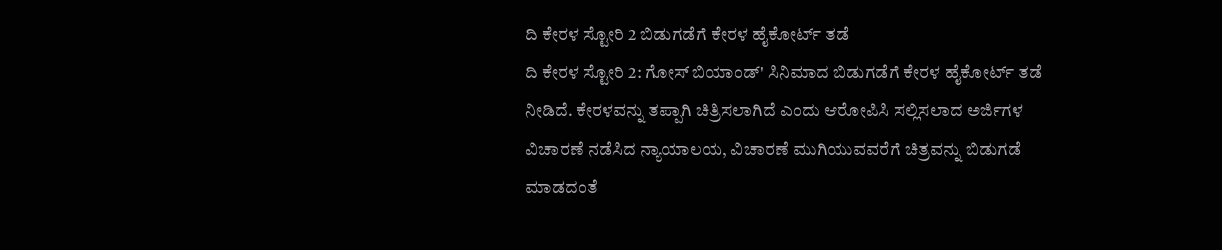ದಿ ಕೇರಳ ಸ್ಟೋರಿ 2 ಬಿಡುಗಡೆಗೆ ಕೇರಳ ಹೈಕೋರ್ಟ್ ತಡೆ
ದಿ ಕೇರಳ ಸ್ಟೋರಿ 2: ಗೋಸ್ ಬಿಯಾಂಡ್' ಸಿನಿಮಾದ ಬಿಡುಗಡೆಗೆ ಕೇರಳ ಹೈಕೋರ್ಟ್ ತಡೆ ನೀಡಿದೆ. ಕೇರಳವನ್ನು ತಪ್ಪಾಗಿ ಚಿತ್ರಿಸಲಾಗಿದೆ ಎಂದು ಆರೋಪಿಸಿ ಸಲ್ಲಿಸಲಾದ ಅರ್ಜಿಗಳ ವಿಚಾರಣೆ ನಡೆಸಿದ ನ್ಯಾಯಾಲಯ, ವಿಚಾರಣೆ ಮುಗಿಯುವವರೆಗೆ ಚಿತ್ರವನ್ನು ಬಿಡುಗಡೆ ಮಾಡದಂತೆ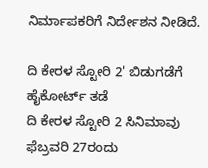ನಿರ್ಮಾಪಕರಿಗೆ ನಿರ್ದೇಶನ ನೀಡಿದೆ.

ದಿ ಕೇರಳ ಸ್ಟೋರಿ 2' ಬಿಡುಗಡೆಗೆ ಹೈಕೋರ್ಟ್ ತಡೆ
ದಿ ಕೇರಳ ಸ್ಟೋರಿ 2 ಸಿನಿಮಾವು ಫೆಬ್ರವರಿ 27ರಂದು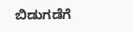ಬಿಡುಗಡೆಗೆ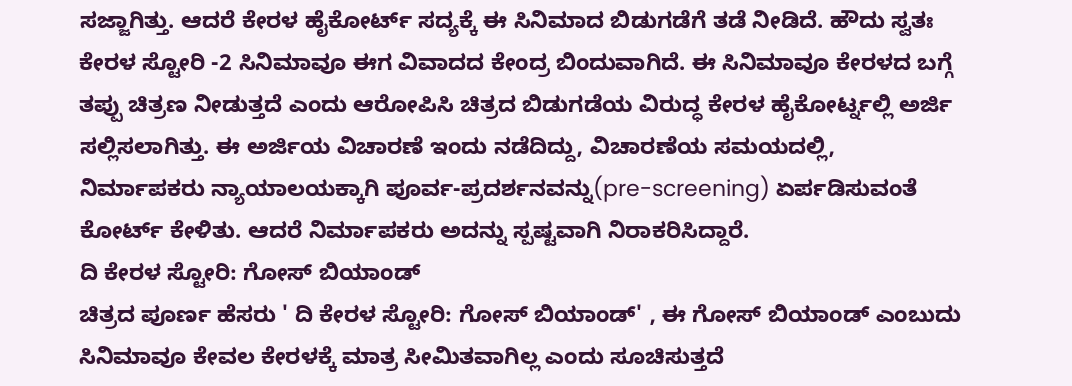ಸಜ್ಜಾಗಿತ್ತು. ಆದರೆ ಕೇರಳ ಹೈಕೋರ್ಟ್ ಸದ್ಯಕ್ಕೆ ಈ ಸಿನಿಮಾದ ಬಿಡುಗಡೆಗೆ ತಡೆ ನೀಡಿದೆ. ಹೌದು ಸ್ವತಃ ಕೇರಳ ಸ್ಟೋರಿ -2 ಸಿನಿಮಾವೂ ಈಗ ವಿವಾದದ ಕೇಂದ್ರ ಬಿಂದುವಾಗಿದೆ. ಈ ಸಿನಿಮಾವೂ ಕೇರಳದ ಬಗ್ಗೆ ತಪ್ಪು ಚಿತ್ರಣ ನೀಡುತ್ತದೆ ಎಂದು ಆರೋಪಿಸಿ ಚಿತ್ರದ ಬಿಡುಗಡೆಯ ವಿರುದ್ಧ ಕೇರಳ ಹೈಕೋರ್ಟ್ನಲ್ಲಿ ಅರ್ಜಿ ಸಲ್ಲಿಸಲಾಗಿತ್ತು. ಈ ಅರ್ಜಿಯ ವಿಚಾರಣೆ ಇಂದು ನಡೆದಿದ್ದು, ವಿಚಾರಣೆಯ ಸಮಯದಲ್ಲಿ, ನಿರ್ಮಾಪಕರು ನ್ಯಾಯಾಲಯಕ್ಕಾಗಿ ಪೂರ್ವ-ಪ್ರದರ್ಶನವನ್ನು(pre-screening) ಏರ್ಪಡಿಸುವಂತೆ ಕೋರ್ಟ್ ಕೇಳಿತು. ಆದರೆ ನಿರ್ಮಾಪಕರು ಅದನ್ನು ಸ್ಪಷ್ಟವಾಗಿ ನಿರಾಕರಿಸಿದ್ದಾರೆ.
ದಿ ಕೇರಳ ಸ್ಟೋರಿ: ಗೋಸ್ ಬಿಯಾಂಡ್
ಚಿತ್ರದ ಪೂರ್ಣ ಹೆಸರು ' ದಿ ಕೇರಳ ಸ್ಟೋರಿ: ಗೋಸ್ ಬಿಯಾಂಡ್' , ಈ ಗೋಸ್ ಬಿಯಾಂಡ್ ಎಂಬುದು ಸಿನಿಮಾವೂ ಕೇವಲ ಕೇರಳಕ್ಕೆ ಮಾತ್ರ ಸೀಮಿತವಾಗಿಲ್ಲ ಎಂದು ಸೂಚಿಸುತ್ತದೆ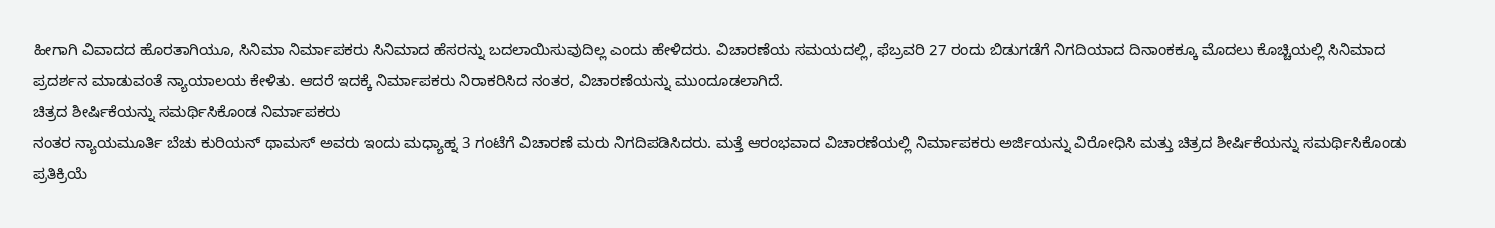ಹೀಗಾಗಿ ವಿವಾದದ ಹೊರತಾಗಿಯೂ, ಸಿನಿಮಾ ನಿರ್ಮಾಪಕರು ಸಿನಿಮಾದ ಹೆಸರನ್ನು ಬದಲಾಯಿಸುವುದಿಲ್ಲ ಎಂದು ಹೇಳಿದರು. ವಿಚಾರಣೆಯ ಸಮಯದಲ್ಲಿ, ಫೆಬ್ರವರಿ 27 ರಂದು ಬಿಡುಗಡೆಗೆ ನಿಗದಿಯಾದ ದಿನಾಂಕಕ್ಕೂ ಮೊದಲು ಕೊಚ್ಚಿಯಲ್ಲಿ ಸಿನಿಮಾದ ಪ್ರದರ್ಶನ ಮಾಡುವಂತೆ ನ್ಯಾಯಾಲಯ ಕೇಳಿತು. ಆದರೆ ಇದಕ್ಕೆ ನಿರ್ಮಾಪಕರು ನಿರಾಕರಿಸಿದ ನಂತರ, ವಿಚಾರಣೆಯನ್ನು ಮುಂದೂಡಲಾಗಿದೆ.
ಚಿತ್ರದ ಶೀರ್ಷಿಕೆಯನ್ನು ಸಮರ್ಥಿಸಿಕೊಂಡ ನಿರ್ಮಾಪಕರು
ನಂತರ ನ್ಯಾಯಮೂರ್ತಿ ಬೆಚು ಕುರಿಯನ್ ಥಾಮಸ್ ಅವರು ಇಂದು ಮಧ್ಯಾಹ್ನ 3 ಗಂಟೆಗೆ ವಿಚಾರಣೆ ಮರು ನಿಗದಿಪಡಿಸಿದರು. ಮತ್ತೆ ಆರಂಭವಾದ ವಿಚಾರಣೆಯಲ್ಲಿ ನಿರ್ಮಾಪಕರು ಅರ್ಜಿಯನ್ನು ವಿರೋಧಿಸಿ ಮತ್ತು ಚಿತ್ರದ ಶೀರ್ಷಿಕೆಯನ್ನು ಸಮರ್ಥಿಸಿಕೊಂಡು ಪ್ರತಿಕ್ರಿಯೆ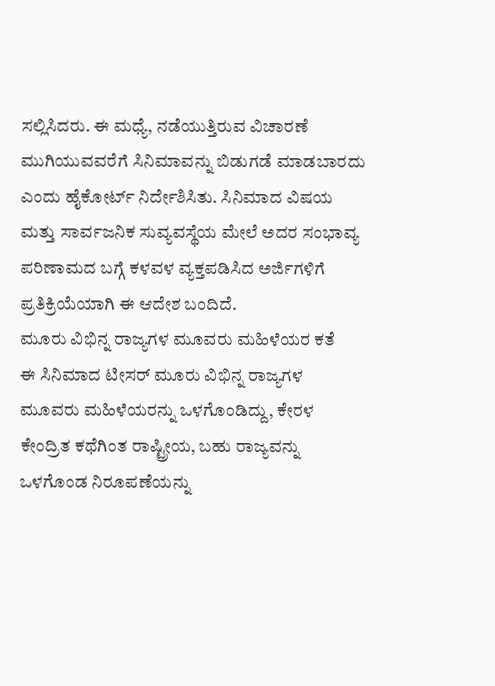ಸಲ್ಲಿಸಿದರು. ಈ ಮಧ್ಯೆ, ನಡೆಯುತ್ತಿರುವ ವಿಚಾರಣೆ ಮುಗಿಯುವವರೆಗೆ ಸಿನಿಮಾವನ್ನು ಬಿಡುಗಡೆ ಮಾಡಬಾರದು ಎಂದು ಹೈಕೋರ್ಟ್ ನಿರ್ದೇಶಿಸಿತು. ಸಿನಿಮಾದ ವಿಷಯ ಮತ್ತು ಸಾರ್ವಜನಿಕ ಸುವ್ಯವಸ್ಥೆಯ ಮೇಲೆ ಅದರ ಸಂಭಾವ್ಯ ಪರಿಣಾಮದ ಬಗ್ಗೆ ಕಳವಳ ವ್ಯಕ್ತಪಡಿಸಿದ ಅರ್ಜಿಗಳಿಗೆ ಪ್ರತಿಕ್ರಿಯೆಯಾಗಿ ಈ ಆದೇಶ ಬಂದಿದೆ.
ಮೂರು ವಿಭಿನ್ನ ರಾಜ್ಯಗಳ ಮೂವರು ಮಹಿಳೆಯರ ಕತೆ
ಈ ಸಿನಿಮಾದ ಟೀಸರ್ ಮೂರು ವಿಭಿನ್ನ ರಾಜ್ಯಗಳ ಮೂವರು ಮಹಿಳೆಯರನ್ನು ಒಳಗೊಂಡಿದ್ದು, ಕೇರಳ ಕೇಂದ್ರಿತ ಕಥೆಗಿಂತ ರಾಷ್ಟ್ರೀಯ, ಬಹು ರಾಜ್ಯವನ್ನು ಒಳಗೊಂಡ ನಿರೂಪಣೆಯನ್ನು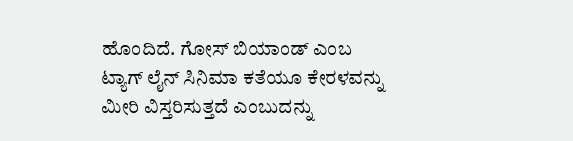ಹೊಂದಿದೆ. ಗೋಸ್ ಬಿಯಾಂಡ್ ಎಂಬ ಟ್ಯಾಗ್ ಲೈನ್ ಸಿನಿಮಾ ಕತೆಯೂ ಕೇರಳವನ್ನು ಮೀರಿ ವಿಸ್ತರಿಸುತ್ತದೆ ಎಂಬುದನ್ನು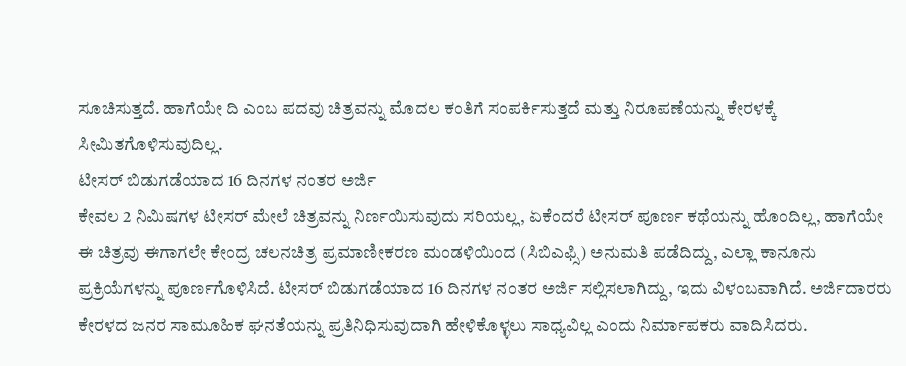ಸೂಚಿಸುತ್ತದೆ. ಹಾಗೆಯೇ ದಿ ಎಂಬ ಪದವು ಚಿತ್ರವನ್ನು ಮೊದಲ ಕಂತಿಗೆ ಸಂಪರ್ಕಿಸುತ್ತದೆ ಮತ್ತು ನಿರೂಪಣೆಯನ್ನು ಕೇರಳಕ್ಕೆ ಸೀಮಿತಗೊಳಿಸುವುದಿಲ್ಲ.
ಟೀಸರ್ ಬಿಡುಗಡೆಯಾದ 16 ದಿನಗಳ ನಂತರ ಅರ್ಜಿ
ಕೇವಲ 2 ನಿಮಿಷಗಳ ಟೀಸರ್ ಮೇಲೆ ಚಿತ್ರವನ್ನು ನಿರ್ಣಯಿಸುವುದು ಸರಿಯಲ್ಲ, ಏಕೆಂದರೆ ಟೀಸರ್ ಪೂರ್ಣ ಕಥೆಯನ್ನು ಹೊಂದಿಲ್ಲ, ಹಾಗೆಯೇ ಈ ಚಿತ್ರವು ಈಗಾಗಲೇ ಕೇಂದ್ರ ಚಲನಚಿತ್ರ ಪ್ರಮಾಣೀಕರಣ ಮಂಡಳಿಯಿಂದ (ಸಿಬಿಎಫ್ಸಿ) ಅನುಮತಿ ಪಡೆದಿದ್ದು, ಎಲ್ಲಾ ಕಾನೂನು ಪ್ರಕ್ರಿಯೆಗಳನ್ನು ಪೂರ್ಣಗೊಳಿಸಿದೆ. ಟೀಸರ್ ಬಿಡುಗಡೆಯಾದ 16 ದಿನಗಳ ನಂತರ ಅರ್ಜಿ ಸಲ್ಲಿಸಲಾಗಿದ್ದು, ಇದು ವಿಳಂಬವಾಗಿದೆ. ಅರ್ಜಿದಾರರು ಕೇರಳದ ಜನರ ಸಾಮೂಹಿಕ ಘನತೆಯನ್ನು ಪ್ರತಿನಿಧಿಸುವುದಾಗಿ ಹೇಳಿಕೊಳ್ಳಲು ಸಾಧ್ಯವಿಲ್ಲ ಎಂದು ನಿರ್ಮಾಪಕರು ವಾದಿಸಿದರು.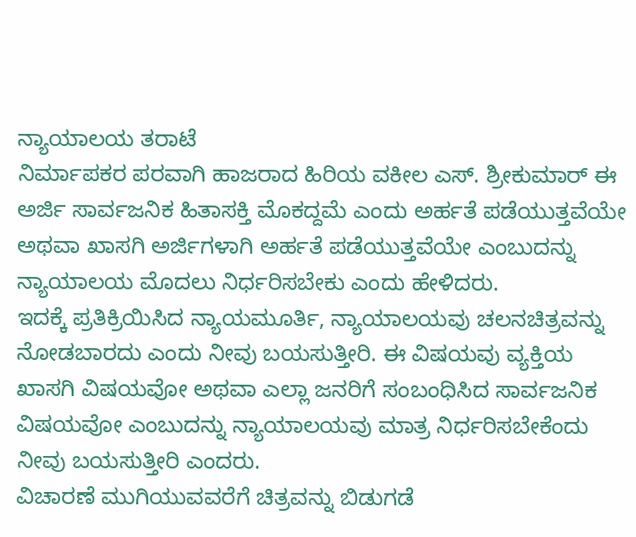ನ್ಯಾಯಾಲಯ ತರಾಟೆ
ನಿರ್ಮಾಪಕರ ಪರವಾಗಿ ಹಾಜರಾದ ಹಿರಿಯ ವಕೀಲ ಎಸ್. ಶ್ರೀಕುಮಾರ್ ಈ ಅರ್ಜಿ ಸಾರ್ವಜನಿಕ ಹಿತಾಸಕ್ತಿ ಮೊಕದ್ದಮೆ ಎಂದು ಅರ್ಹತೆ ಪಡೆಯುತ್ತವೆಯೇ ಅಥವಾ ಖಾಸಗಿ ಅರ್ಜಿಗಳಾಗಿ ಅರ್ಹತೆ ಪಡೆಯುತ್ತವೆಯೇ ಎಂಬುದನ್ನು ನ್ಯಾಯಾಲಯ ಮೊದಲು ನಿರ್ಧರಿಸಬೇಕು ಎಂದು ಹೇಳಿದರು.
ಇದಕ್ಕೆ ಪ್ರತಿಕ್ರಿಯಿಸಿದ ನ್ಯಾಯಮೂರ್ತಿ, ನ್ಯಾಯಾಲಯವು ಚಲನಚಿತ್ರವನ್ನು ನೋಡಬಾರದು ಎಂದು ನೀವು ಬಯಸುತ್ತೀರಿ. ಈ ವಿಷಯವು ವ್ಯಕ್ತಿಯ ಖಾಸಗಿ ವಿಷಯವೋ ಅಥವಾ ಎಲ್ಲಾ ಜನರಿಗೆ ಸಂಬಂಧಿಸಿದ ಸಾರ್ವಜನಿಕ ವಿಷಯವೋ ಎಂಬುದನ್ನು ನ್ಯಾಯಾಲಯವು ಮಾತ್ರ ನಿರ್ಧರಿಸಬೇಕೆಂದು ನೀವು ಬಯಸುತ್ತೀರಿ ಎಂದರು.
ವಿಚಾರಣೆ ಮುಗಿಯುವವರೆಗೆ ಚಿತ್ರವನ್ನು ಬಿಡುಗಡೆ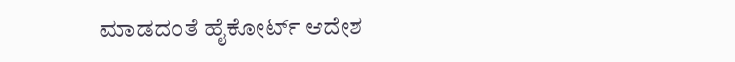ಮಾಡದಂತೆ ಹೈಕೋರ್ಟ್ ಆದೇಶ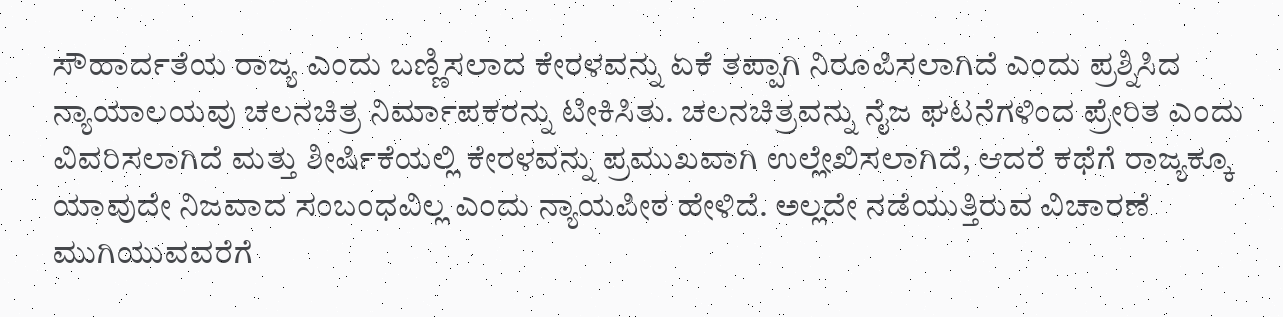ಸೌಹಾರ್ದತೆಯ ರಾಜ್ಯ ಎಂದು ಬಣ್ಣಿಸಲಾದ ಕೇರಳವನ್ನು ಏಕೆ ತಪ್ಪಾಗಿ ನಿರೂಪಿಸಲಾಗಿದೆ ಎಂದು ಪ್ರಶ್ನಿಸಿದ ನ್ಯಾಯಾಲಯವು ಚಲನಚಿತ್ರ ನಿರ್ಮಾಪಕರನ್ನು ಟೀಕಿಸಿತು. ಚಲನಚಿತ್ರವನ್ನು ನೈಜ ಘಟನೆಗಳಿಂದ ಪ್ರೇರಿತ ಎಂದು ವಿವರಿಸಲಾಗಿದೆ ಮತ್ತು ಶೀರ್ಷಿಕೆಯಲ್ಲಿ ಕೇರಳವನ್ನು ಪ್ರಮುಖವಾಗಿ ಉಲ್ಲೇಖಿಸಲಾಗಿದೆ, ಆದರೆ ಕಥೆಗೆ ರಾಜ್ಯಕ್ಕೂ ಯಾವುದೇ ನಿಜವಾದ ಸಂಬಂಧವಿಲ್ಲ ಎಂದು ನ್ಯಾಯಪೀಠ ಹೇಳಿದೆ. ಅಲ್ಲದೇ ನಡೆಯುತ್ತಿರುವ ವಿಚಾರಣೆ ಮುಗಿಯುವವರೆಗೆ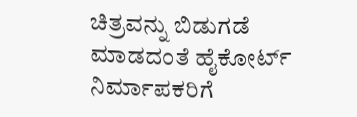ಚಿತ್ರವನ್ನು ಬಿಡುಗಡೆ ಮಾಡದಂತೆ ಹೈಕೋರ್ಟ್ ನಿರ್ಮಾಪಕರಿಗೆ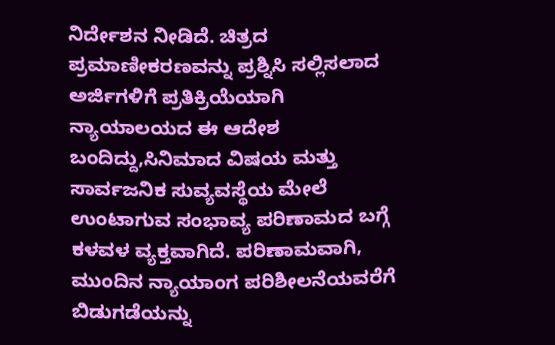ನಿರ್ದೇಶನ ನೀಡಿದೆ. ಚಿತ್ರದ ಪ್ರಮಾಣೀಕರಣವನ್ನು ಪ್ರಶ್ನಿಸಿ ಸಲ್ಲಿಸಲಾದ ಅರ್ಜಿಗಳಿಗೆ ಪ್ರತಿಕ್ರಿಯೆಯಾಗಿ ನ್ಯಾಯಾಲಯದ ಈ ಆದೇಶ ಬಂದಿದ್ದು,ಸಿನಿಮಾದ ವಿಷಯ ಮತ್ತು ಸಾರ್ವಜನಿಕ ಸುವ್ಯವಸ್ಥೆಯ ಮೇಲೆ ಉಂಟಾಗುವ ಸಂಭಾವ್ಯ ಪರಿಣಾಮದ ಬಗ್ಗೆ ಕಳವಳ ವ್ಯಕ್ತವಾಗಿದೆ. ಪರಿಣಾಮವಾಗಿ, ಮುಂದಿನ ನ್ಯಾಯಾಂಗ ಪರಿಶೀಲನೆಯವರೆಗೆ ಬಿಡುಗಡೆಯನ್ನು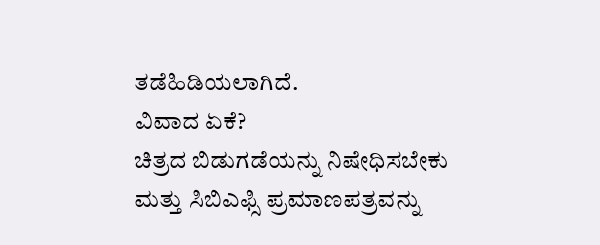ತಡೆಹಿಡಿಯಲಾಗಿದೆ.
ವಿವಾದ ಏಕೆ?
ಚಿತ್ರದ ಬಿಡುಗಡೆಯನ್ನು ನಿಷೇಧಿಸಬೇಕು ಮತ್ತು ಸಿಬಿಎಫ್ಸಿ ಪ್ರಮಾಣಪತ್ರವನ್ನು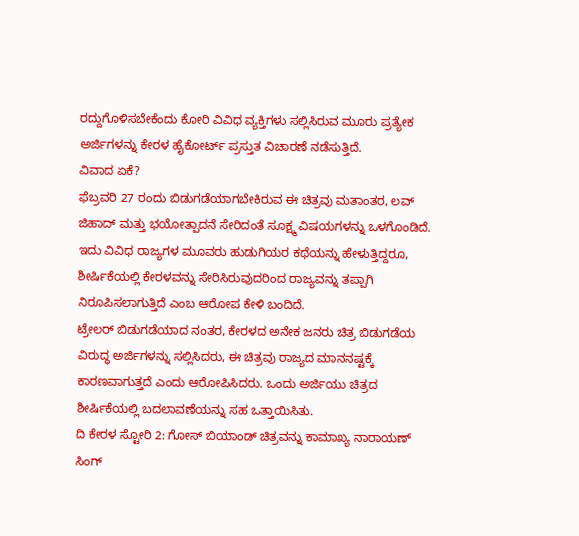ರದ್ದುಗೊಳಿಸಬೇಕೆಂದು ಕೋರಿ ವಿವಿಧ ವ್ಯಕ್ತಿಗಳು ಸಲ್ಲಿಸಿರುವ ಮೂರು ಪ್ರತ್ಯೇಕ ಅರ್ಜಿಗಳನ್ನು ಕೇರಳ ಹೈಕೋರ್ಟ್ ಪ್ರಸ್ತುತ ವಿಚಾರಣೆ ನಡೆಸುತ್ತಿದೆ.
ವಿವಾದ ಏಕೆ?
ಫೆಬ್ರವರಿ 27 ರಂದು ಬಿಡುಗಡೆಯಾಗಬೇಕಿರುವ ಈ ಚಿತ್ರವು ಮತಾಂತರ, ಲವ್ ಜಿಹಾದ್ ಮತ್ತು ಭಯೋತ್ಪಾದನೆ ಸೇರಿದಂತೆ ಸೂಕ್ಷ್ಮ ವಿಷಯಗಳನ್ನು ಒಳಗೊಂಡಿದೆ. ಇದು ವಿವಿಧ ರಾಜ್ಯಗಳ ಮೂವರು ಹುಡುಗಿಯರ ಕಥೆಯನ್ನು ಹೇಳುತ್ತಿದ್ದರೂ, ಶೀರ್ಷಿಕೆಯಲ್ಲಿ ಕೇರಳವನ್ನು ಸೇರಿಸಿರುವುದರಿಂದ ರಾಜ್ಯವನ್ನು ತಪ್ಪಾಗಿ ನಿರೂಪಿಸಲಾಗುತ್ತಿದೆ ಎಂಬ ಆರೋಪ ಕೇಳಿ ಬಂದಿದೆ.
ಟ್ರೇಲರ್ ಬಿಡುಗಡೆಯಾದ ನಂತರ, ಕೇರಳದ ಅನೇಕ ಜನರು ಚಿತ್ರ ಬಿಡುಗಡೆಯ ವಿರುದ್ಧ ಅರ್ಜಿಗಳನ್ನು ಸಲ್ಲಿಸಿದರು, ಈ ಚಿತ್ರವು ರಾಜ್ಯದ ಮಾನನಷ್ಟಕ್ಕೆ ಕಾರಣವಾಗುತ್ತದೆ ಎಂದು ಆರೋಪಿಸಿದರು. ಒಂದು ಅರ್ಜಿಯು ಚಿತ್ರದ ಶೀರ್ಷಿಕೆಯಲ್ಲಿ ಬದಲಾವಣೆಯನ್ನು ಸಹ ಒತ್ತಾಯಿಸಿತು.
ದಿ ಕೇರಳ ಸ್ಟೋರಿ 2: ಗೋಸ್ ಬಿಯಾಂಡ್ ಚಿತ್ರವನ್ನು ಕಾಮಾಖ್ಯ ನಾರಾಯಣ್ ಸಿಂಗ್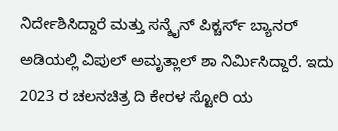ನಿರ್ದೇಶಿಸಿದ್ದಾರೆ ಮತ್ತು ಸನ್ಶೈನ್ ಪಿಕ್ಚರ್ಸ್ ಬ್ಯಾನರ್ ಅಡಿಯಲ್ಲಿ ವಿಪುಲ್ ಅಮೃತ್ಲಾಲ್ ಶಾ ನಿರ್ಮಿಸಿದ್ದಾರೆ. ಇದು 2023 ರ ಚಲನಚಿತ್ರ ದಿ ಕೇರಳ ಸ್ಟೋರಿ ಯ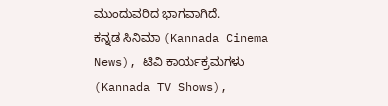ಮುಂದುವರಿದ ಭಾಗವಾಗಿದೆ.
ಕನ್ನಡ ಸಿನಿಮಾ (Kannada Cinema News), ಟಿವಿ ಕಾರ್ಯಕ್ರಮಗಳು (Kannada TV Shows),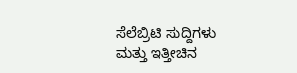ಸೆಲೆಬ್ರಿಟಿ ಸುದ್ದಿಗಳು ಮತ್ತು ಇತ್ತೀಚಿನ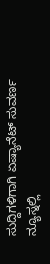ಸುದ್ದಿಗಳಿಗಾಗಿ ಏಷ್ಯಾನೆಟ್ ಸುವರ್ಣ ನ್ಯೂಸ್ನಲ್ಲಿ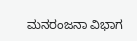ಮನರಂಜನಾ ವಿಭಾಗ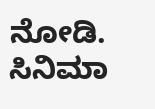ನೋಡಿ. ಸಿನಿಮಾ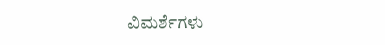ವಿಮರ್ಶೆಗಳು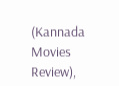(Kannada Movies Review),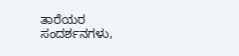ತಾರೆಯರ ಸಂದರ್ಶನಗಳು,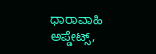ಧಾರಾವಾಹಿ ಅಪ್ಡೇಟ್ಸ್,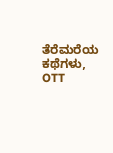ತೆರೆಮರೆಯ ಕಥೆಗಳು, OTT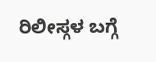ರಿಲೀಸ್ಗಳ ಬಗ್ಗೆ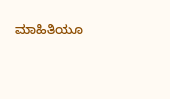ಮಾಹಿತಿಯೂ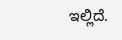ಇಲ್ಲಿದೆ.